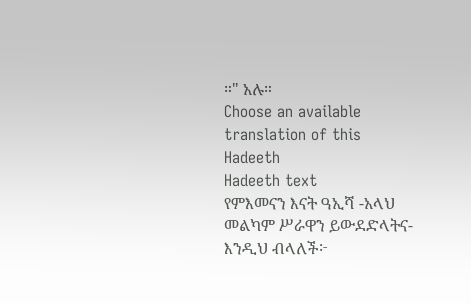።" አሉ።
Choose an available translation of this Hadeeth
Hadeeth text
የምእመናን እናት ዓኢሻ -አላህ መልካም ሥራዋን ይውደድላትና- እንዲህ ብላለች፦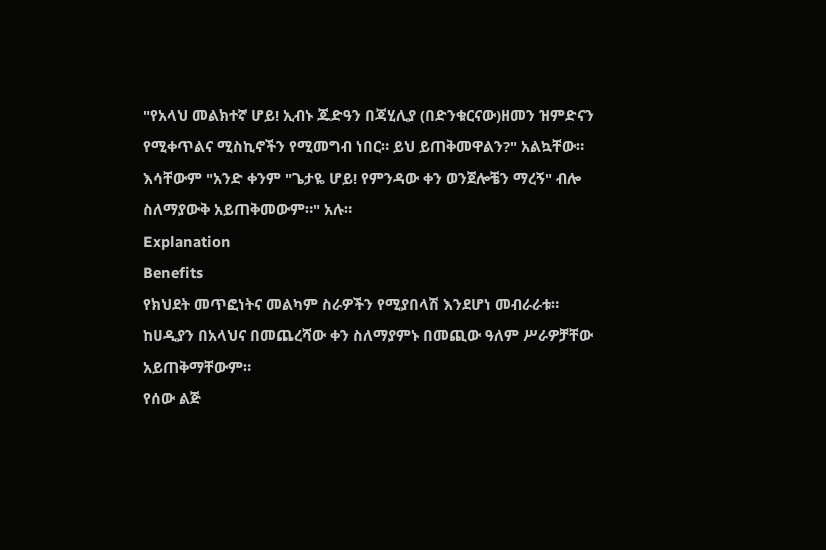"የአላህ መልክተኛ ሆይ! ኢብኑ ጁድዓን በጃሂሊያ (በድንቁርናው)ዘመን ዝምድናን የሚቀጥልና ሚስኪኖችን የሚመግብ ነበር። ይህ ይጠቅመዋልን?" አልኳቸው። እሳቸውም "አንድ ቀንም "ጌታዬ ሆይ! የምንዳው ቀን ወንጀሎቼን ማረኝ" ብሎ ስለማያውቅ አይጠቅመውም።" አሉ።
Explanation
Benefits
የክህደት መጥፎነትና መልካም ስራዎችን የሚያበላሽ እንደሆነ መብራራቱ።
ከሀዲያን በአላህና በመጨረሻው ቀን ስለማያምኑ በመጪው ዓለም ሥራዎቻቸው አይጠቅማቸውም።
የሰው ልጅ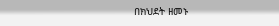በክህደት ዘመኑ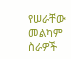የሠራቸው መልካም ስራዎች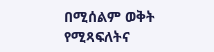በሚሰልም ወቅት የሚጻፍለትና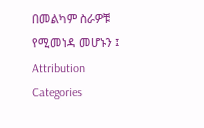በመልካም ስራዎቹ የሚመነዳ መሆኑን ፤
Attribution
Categories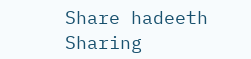Share hadeeth
Sharing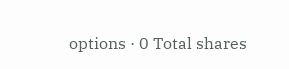options · 0 Total shares